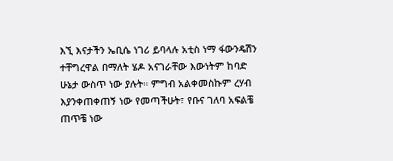እኚ እናታችን ኤቢሴ ነገሪ ይባላሉ አቲስ ነማ ፋውንዴሽን ተቸግረዋል በማለት ሄዶ አናገራቸው እውነትም ከባድ ሁኔታ ውስጥ ነው ያሉት። ምግብ አልቀመስኩም ረሃብ እያንቀጠቀጠኝ ነው የመጣችሁት፣ የቡና ገለባ አፍልቼ ጠጥቼ ነው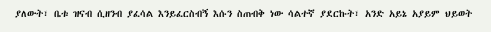ያለውት፣ ቤቱ ዝናብ ሲዘንብ ያፈሳል እንይፈርስብኝ እሱን ስጠብቅ ነው ሳልተኛ ያደርኩት፣ አንድ አይኔ አያይም ህይወት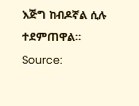እጅግ ከብዶኛል ሲሉ ተደምጠዋል።
Source: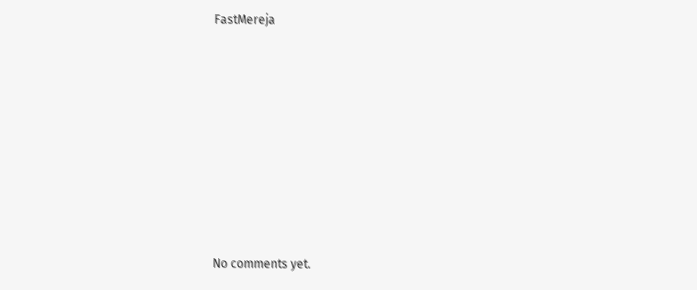FastMereja









No comments yet.